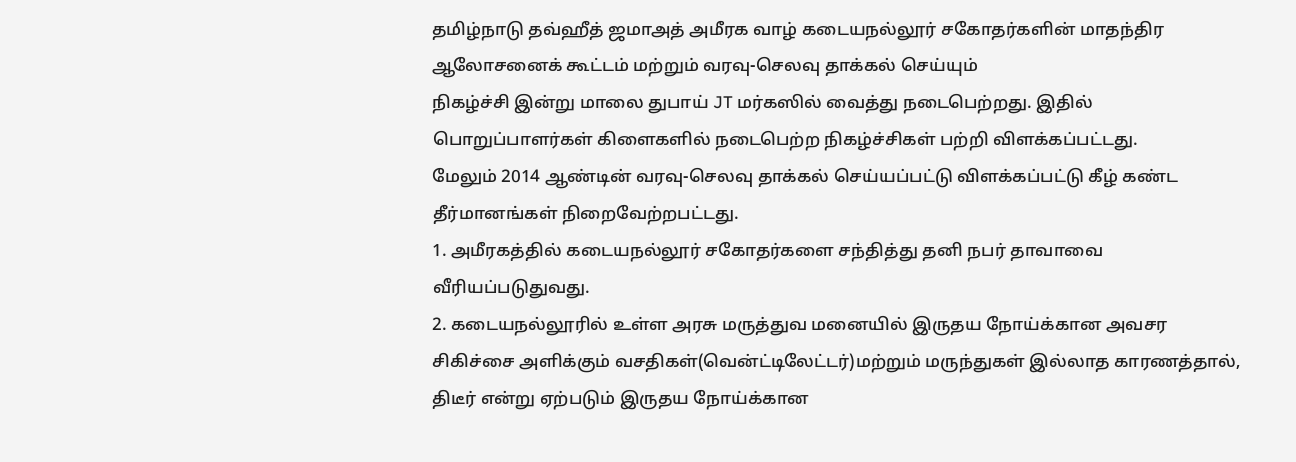தமிழ்நாடு தவ்ஹீத் ஜமாஅத் அமீரக வாழ் கடையநல்லூர் சகோதர்களின் மாதந்திர ஆலோசனைக் கூட்டம் மற்றும் வரவு-செலவு தாக்கல் செய்யும்
நிகழ்ச்சி இன்று மாலை துபாய் JT மர்கஸில் வைத்து நடைபெற்றது. இதில் பொறுப்பாளர்கள் கிளைகளில் நடைபெற்ற நிகழ்ச்சிகள் பற்றி விளக்கப்பட்டது.
மேலும் 2014 ஆண்டின் வரவு-செலவு தாக்கல் செய்யப்பட்டு விளக்கப்பட்டு கீழ் கண்ட தீர்மானங்கள் நிறைவேற்றபட்டது.
1. அமீரகத்தில் கடையநல்லூர் சகோதர்களை சந்தித்து தனி நபர் தாவாவை வீரியப்படுதுவது.
2. கடையநல்லூரில் உள்ள அரசு மருத்துவ மனையில் இருதய நோய்க்கான அவசர சிகிச்சை அளிக்கும் வசதிகள்(வென்ட்டிலேட்டர்)மற்றும் மருந்துகள் இல்லாத காரணத்தால், திடீர் என்று ஏற்படும் இருதய நோய்க்கான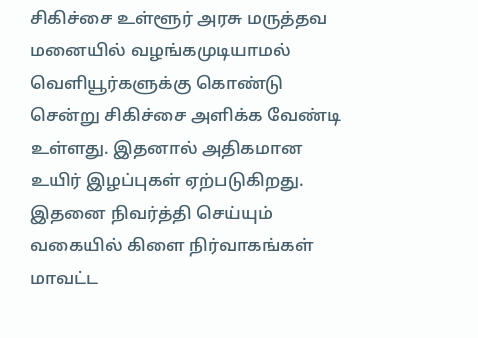சிகிச்சை உள்ளூர் அரசு மருத்தவ மனையில் வழங்கமுடியாமல் வெளியூர்களுக்கு கொண்டு சென்று சிகிச்சை அளிக்க வேண்டி உள்ளது. இதனால் அதிகமான உயிர் இழப்புகள் ஏற்படுகிறது. இதனை நிவர்த்தி செய்யும் வகையில் கிளை நிர்வாகங்கள் மாவட்ட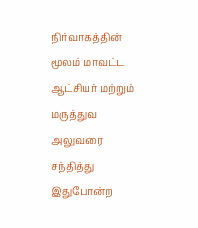நிர்வாகத்தின் மூலம் மாவட்ட ஆட்சியர் மற்றும் மருத்துவ அலுவரை சந்தித்து இதுபோன்ற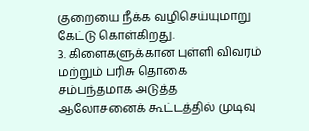குறையை நீக்க வழிசெய்யுமாறு கேட்டு கொள்கிறது.
3. கிளைகளுக்கான புள்ளி விவரம் மற்றும் பரிசு தொகை சம்பந்தமாக அடுத்த ஆலோசனைக் கூட்டத்தில் முடிவு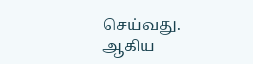செய்வது.
ஆகிய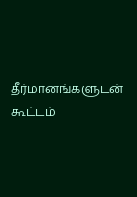தீர்மானங்களுடன் கூட்டம்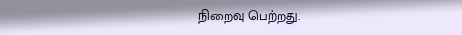நிறைவு பெற்றது.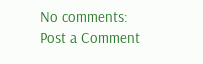No comments:
Post a Comment